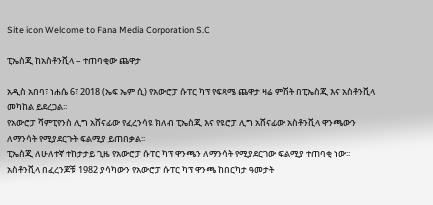Site icon Welcome to Fana Media Corporation S.C

ፒኤስጂ ከአስቶንቪላ – ተጠባቂው ጨዋታ

አዲስ አበባ፣ ነሐሴ 6፣ 2018 (ኤፍ ኤም ሲ) የአውሮፓ ሱፐር ካፕ የፍጻሜ ጨዋታ ዛሬ ምሽት በፒኤስጂ እና አስቶንቪላ መካከል ይደረጋል፡፡
የአውሮፓ ሻምፒየንስ ሊግ አሸናፊው የፈረንሳዩ ክለብ ፒኤስጂ እና የዩሮፓ ሊግ አሸናፊው አስቶንቪላ ዋንጫውን ለማንሳት የሚያደርጉት ፍልሚያ ይጠበቃል፡፡
ፒኤስጂ ለሁለተኛ ተከታታይ ጊዜ የአውሮፓ ሱፐር ካፕ ዋንጫን ለማንሳት የሚያደርገው ፍልሚያ ተጠባቂ ነው፡፡
አስቶንቪላ በፈረንጆቹ 1982 ያሳካውን የአውሮፓ ሱፐር ካፕ ዋንጫ ከበርካታ ዓመታት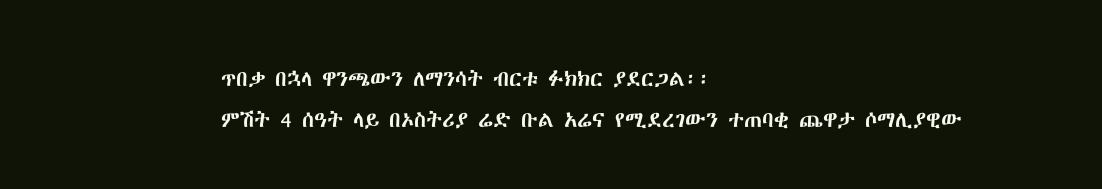ጥበቃ በኋላ ዋንጫውን ለማንሳት ብርቱ ፉክክር ያደርጋል፡፡
ምሽት 4 ሰዓት ላይ በኦስትሪያ ሬድ ቡል አሬና የሚደረገውን ተጠባቂ ጨዋታ ሶማሊያዊው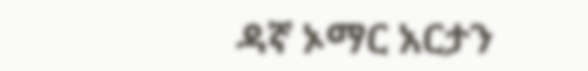ዳኛ ኦማር አርታን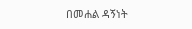በመሐል ዳኝነት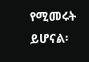የሚመሩት ይሆናል፡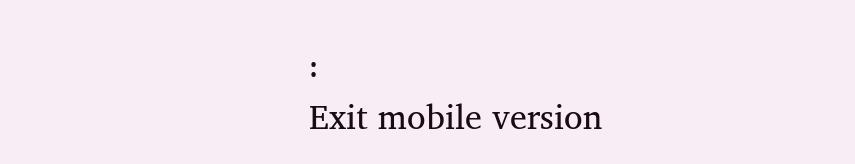፡
Exit mobile version